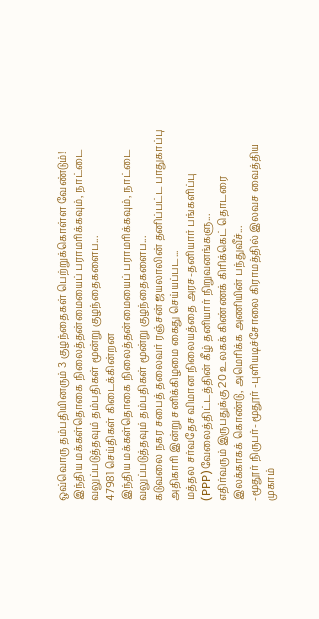ஒவ்வொரு தம்பதியினரும் 3 குழந்தைகள் பெற்றுக்கொள்ள வேண்டும்!
இந்திய மக்கள்தொகை நிலைத்தன்மையைப் பராமரிக்கவும், நாட்டை வலுப்படுத்தவும் தம்பதிகள் மூன்று குழந்தைகளைப...
47981 செய்திகள் கிடைக்கின்றன
இந்திய மக்கள்தொகை நிலைத்தன்மையைப் பராமரிக்கவும், நாட்டை வலுப்படுத்தவும் தம்பதிகள் மூன்று குழந்தைகளைப...
கடுவலை நகர சபைத் தலைவர் ரஞ்சன் ஜயலாலின் தனிப்பட்ட பாதுகாப்பு அதிகாரி இன்று சனிக்கிழமை கைது செய்யப்பட...
மத்தல சர்வதேச விமான நிலையத்தை அரச-தனியார் பங்களிப்பு (PPP)வேலைத்திட்டத்தின் கீழ் தனியார் நிறுவனங்களு...
எதிர்வரும் இருபதுக்கு 20 உலகக் கிண்ணக் கிரிக்கெட் தொடரை இலக்காகக் கொண்டு, அமெரிக்க அணியின் பந்துவீச்...
-மூதூர் நிருபர்- மூதூர் -புளியடிச்சோலை கிராமத்தில் இலவச வைத்திய முகாம்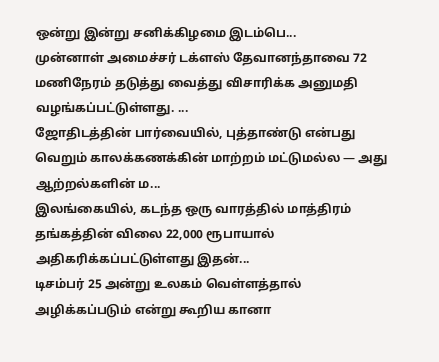ஒன்று இன்று சனிக்கிழமை இடம்பெ...
முன்னாள் அமைச்சர் டக்ளஸ் தேவானந்தாவை 72 மணிநேரம் தடுத்து வைத்து விசாரிக்க அனுமதி வழங்கப்பட்டுள்ளது. ...
ஜோதிடத்தின் பார்வையில், புத்தாண்டு என்பது வெறும் காலக்கணக்கின் மாற்றம் மட்டுமல்ல — அது ஆற்றல்களின் ம...
இலங்கையில், கடந்த ஒரு வாரத்தில் மாத்திரம் தங்கத்தின் விலை 22,000 ரூபாயால் அதிகரிக்கப்பட்டுள்ளது இதன்...
டிசம்பர் 25 அன்று உலகம் வெள்ளத்தால் அழிக்கப்படும் என்று கூறிய கானா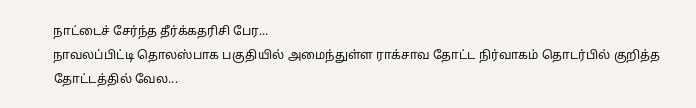நாட்டைச் சேர்ந்த தீர்க்கதரிசி பேர...
நாவலப்பிட்டி தொலஸ்பாக பகுதியில் அமைந்துள்ள ராக்சாவ தோட்ட நிர்வாகம் தொடர்பில் குறித்த தோட்டத்தில் வேல...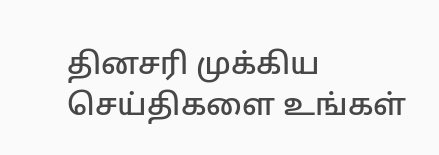தினசரி முக்கிய செய்திகளை உங்கள்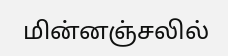மின்னஞ்சலில்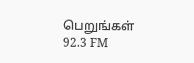பெறுங்கள்
92.3 FM